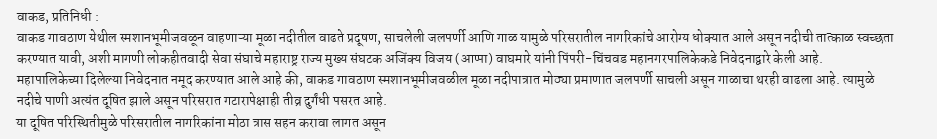वाकड, प्रतिनिधी :
वाकड गावठाण येथील स्मशानभूमीजवळून वाहणाऱ्या मूळा नदीतील वाढते प्रदूषण, साचलेली जलपर्णी आणि गाळ यामुळे परिसरातील नागरिकांचे आरोग्य धोक्यात आले असून नदीची तात्काळ स्वच्छता करण्यात यावी, अशी मागणी लोकहीतवादी सेवा संघाचे महाराष्ट्र राज्य मुख्य संघटक अजिंक्य विजय (आप्पा) वाघमारे यांनी पिंपरी-चिंचवड महानगरपालिकेकडे निवेदनाद्वारे केली आहे.
महापालिकेच्या दिलेल्या निवेदनात नमूद करण्यात आले आहे की, वाकड गावठाण स्मशानभूमीजवळील मूळा नदीपात्रात मोठ्या प्रमाणात जलपर्णी साचली असून गाळाचा थरही वाढला आहे. त्यामुळे नदीचे पाणी अत्यंत दूषित झाले असून परिसरात गटारापेक्षाही तीव्र दुर्गंधी पसरत आहे.
या दूषित परिस्थितीमुळे परिसरातील नागरिकांना मोठा त्रास सहन करावा लागत असून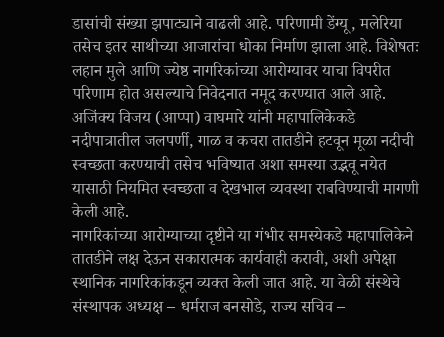डासांची संख्या झपाट्याने वाढली आहे. परिणामी डेंग्यू, मलेरिया तसेच इतर साथीच्या आजारांचा धोका निर्माण झाला आहे. विशेषतः लहान मुले आणि ज्येष्ठ नागरिकांच्या आरोग्यावर याचा विपरीत परिणाम होत असल्याचे निवेदनात नमूद करण्यात आले आहे.
अजिंक्य विजय (आप्पा) वाघमारे यांनी महापालिकेकडे नदीपात्रातील जलपर्णी, गाळ व कचरा तातडीने हटवून मूळा नदीची स्वच्छता करण्याची तसेच भविष्यात अशा समस्या उद्भवू नयेत यासाठी नियमित स्वच्छता व देखभाल व्यवस्था राबविण्याची मागणी केली आहे.
नागरिकांच्या आरोग्याच्या दृष्टीने या गंभीर समस्येकडे महापालिकेने तातडीने लक्ष देऊन सकारात्मक कार्यवाही करावी, अशी अपेक्षा स्थानिक नागरिकांकडून व्यक्त केली जात आहे. या वेळी संस्थेचे संस्थापक अध्यक्ष – धर्मराज बनसोडे, राज्य सचिव –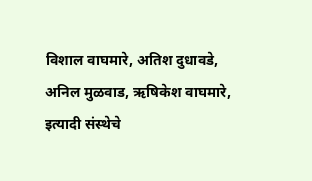विशाल वाघमारे, अतिश दुधावडे, अनिल मुळवाड, ऋषिकेश वाघमारे, इत्यादी संस्थेचे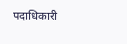पदाधिकारी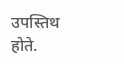उपस्तिथ होते.